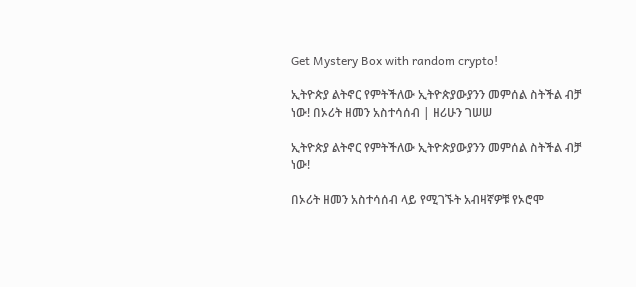Get Mystery Box with random crypto!

ኢትዮጵያ ልትኖር የምትችለው ኢትዮጵያውያንን መምሰል ስትችል ብቻ ነው! በኦሪት ዘመን አስተሳሰብ | ዘሪሁን ገሠሠ

ኢትዮጵያ ልትኖር የምትችለው ኢትዮጵያውያንን መምሰል ስትችል ብቻ ነው!

በኦሪት ዘመን አስተሳሰብ ላይ የሚገኙት አብዛኛዎቹ የኦሮሞ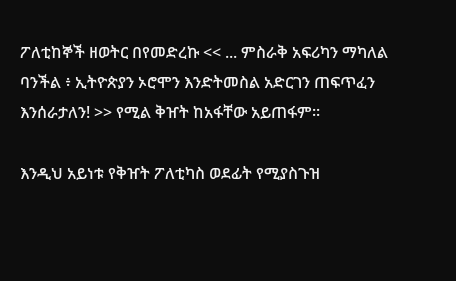ፖለቲከኞች ዘወትር በየመድረኩ << ... ምስራቅ አፍሪካን ማካለል ባንችል ፥ ኢትዮጵያን ኦሮሞን እንድትመስል አድርገን ጠፍጥፈን እንሰራታለን! >> የሚል ቅዠት ከአፋቸው አይጠፋም፡፡

እንዲህ አይነቱ የቅዠት ፖለቲካስ ወደፊት የሚያስጉዝ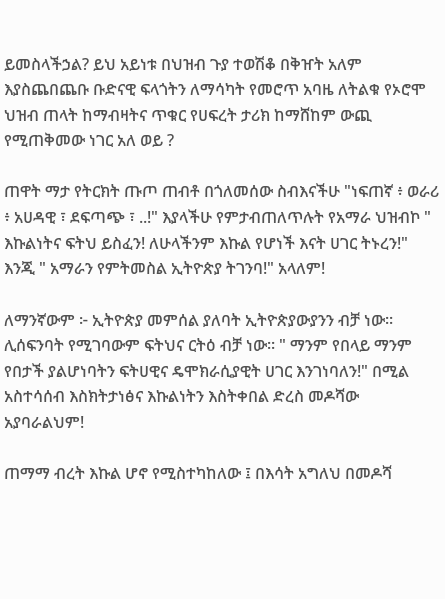ይመስላችኃል? ይህ አይነቱ በህዝብ ጉያ ተወሽቆ በቅዠት አለም እያስጨበጨቡ ቡድናዊ ፍላጎትን ለማሳካት የመሮጥ አባዜ ለትልቁ የኦሮሞ ህዝብ ጠላት ከማብዛትና ጥቁር የሀፍረት ታሪክ ከማሸከም ውጪ የሚጠቅመው ነገር አለ ወይ ?

ጠዋት ማታ የትርክት ጡጦ ጠብቶ በጎለመሰው ስብእናችሁ "ነፍጠኛ ፥ ወራሪ ፥ አሀዳዊ ፣ ደፍጣጭ ፣ ..!" እያላችሁ የምታብጠለጥሉት የአማራ ህዝብኮ " እኩልነትና ፍትህ ይስፈን! ለሁላችንም እኩል የሆነች እናት ሀገር ትኑረን!" እንጂ " አማራን የምትመስል ኢትዮጵያ ትገንባ!" አላለም!

ለማንኛውም ፦ ኢትዮጵያ መምሰል ያለባት ኢትዮጵያውያንን ብቻ ነው፡፡ ሊሰፍንባት የሚገባውም ፍትህና ርትዕ ብቻ ነው፡፡ " ማንም የበላይ ማንም የበታች ያልሆነባትን ፍትሀዊና ዴሞክራሲያዊት ሀገር እንገነባለን!" በሚል አስተሳሰብ እስክትታነፅና እኩልነትን እስትቀበል ድረስ መዶሻው አያባራልህም!

ጠማማ ብረት እኩል ሆኖ የሚስተካከለው ፤ በእሳት አግለህ በመዶሻ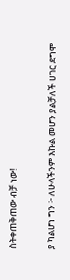ስትቀጠቅጠው ብቻ ነው!

ያ ካልሆነ ግን ፦ ለሁላችንም እኩል መሆን ያልቻለች ሀገር ደግሞ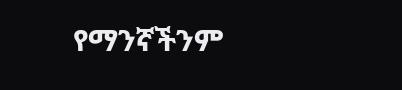የማንኛችንም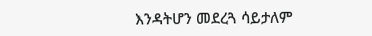እንዳትሆን መደረጓ ሳይታለም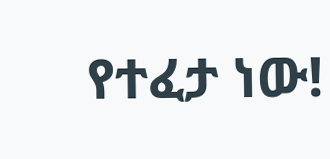የተፈታ ነው!